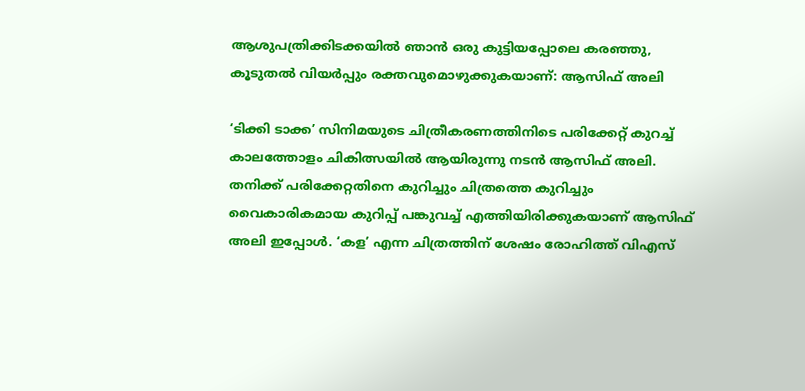ആശുപത്രിക്കിടക്കയില്‍ ഞാന്‍ ഒരു കുട്ടിയപ്പോലെ കരഞ്ഞു, കൂടുതല്‍ വിയര്‍പ്പും രക്തവുമൊഴുക്കുകയാണ്: ആസിഫ് അലി

‘ടിക്കി ടാക്ക’ സിനിമയുടെ ചിത്രീകരണത്തിനിടെ പരിക്കേറ്റ് കുറച്ച് കാലത്തോളം ചികിത്സയില്‍ ആയിരുന്നു നടന്‍ ആസിഫ് അലി. തനിക്ക് പരിക്കേറ്റതിനെ കുറിച്ചും ചിത്രത്തെ കുറിച്ചും വൈകാരികമായ കുറിപ്പ് പങ്കുവച്ച് എത്തിയിരിക്കുകയാണ് ആസിഫ് അലി ഇപ്പോള്‍. ‘കള’ എന്ന ചിത്രത്തിന് ശേഷം രോഹിത്ത് വിഎസ്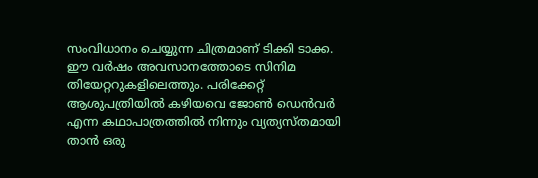സംവിധാനം ചെയ്യുന്ന ചിത്രമാണ് ടിക്കി ടാക്ക. ഈ വര്‍ഷം അവസാനത്തോടെ സിനിമ തിയേറ്ററുകളിലെത്തും. പരിക്കേറ്റ് ആശുപത്രിയില്‍ കഴിയവെ ജോണ്‍ ഡെന്‍വര്‍ എന്ന കഥാപാത്രത്തില്‍ നിന്നും വ്യത്യസ്തമായി താന്‍ ഒരു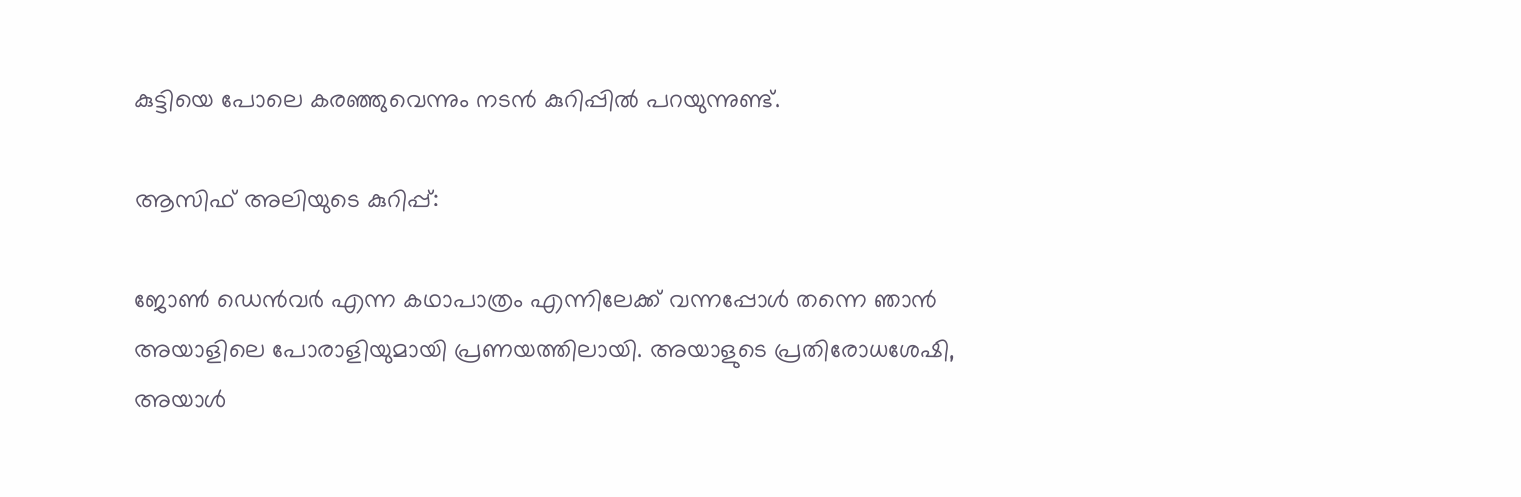കുട്ടിയെ പോലെ കരഞ്ഞുവെന്നും നടന്‍ കുറിപ്പില്‍ പറയുന്നുണ്ട്.

ആസിഫ് അലിയുടെ കുറിപ്പ്:

ജോണ്‍ ഡെന്‍വര്‍ എന്ന കഥാപാത്രം എന്നിലേക്ക് വന്നപ്പോള്‍ തന്നെ ഞാന്‍ അയാളിലെ പോരാളിയുമായി പ്രണയത്തിലായി. അയാളുടെ പ്രതിരോധശേഷി, അയാള്‍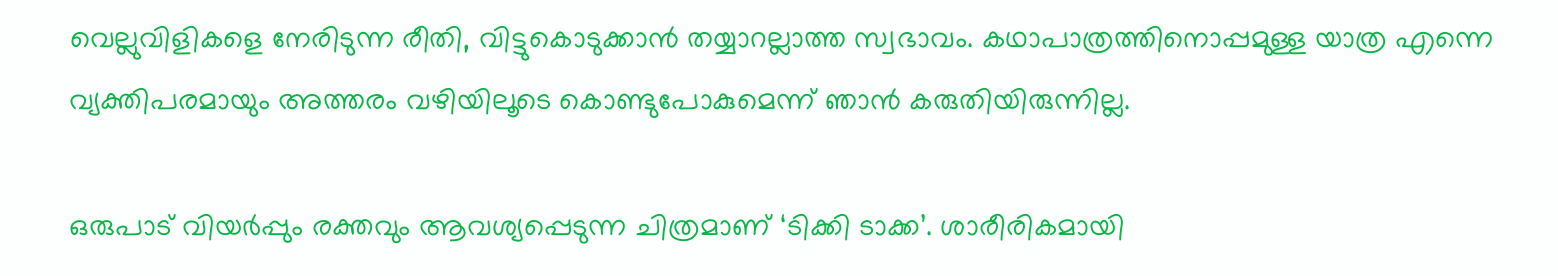വെല്ലുവിളികളെ നേരിടുന്ന രീതി, വിട്ടുകൊടുക്കാന്‍ തയ്യാറല്ലാത്ത സ്വഭാവം. കഥാപാത്രത്തിനൊപ്പമുള്ള യാത്ര എന്നെ വ്യക്തിപരമായും അത്തരം വഴിയിലൂടെ കൊണ്ടുപോകുമെന്ന് ഞാന്‍ കരുതിയിരുന്നില്ല.

ഒരുപാട് വിയര്‍പ്പും രക്തവും ആവശ്യപ്പെടുന്ന ചിത്രമാണ് ‘ടിക്കി ടാക്ക’. ശാരീരികമായി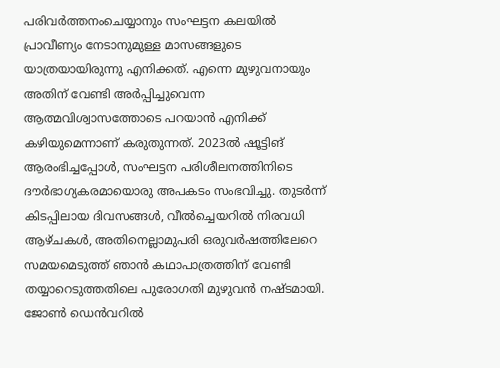പരിവര്‍ത്തനംചെയ്യാനും സംഘട്ടന കലയില്‍ പ്രാവീണ്യം നേടാനുമുള്ള മാസങ്ങളുടെ യാത്രയായിരുന്നു എനിക്കത്. എന്നെ മുഴുവനായും അതിന് വേണ്ടി അര്‍പ്പിച്ചുവെന്ന ആത്മവിശ്വാസത്തോടെ പറയാന്‍ എനിക്ക് കഴിയുമെന്നാണ് കരുതുന്നത്. 2023ല്‍ ഷൂട്ടിങ് ആരംഭിച്ചപ്പോള്‍, സംഘട്ടന പരിശീലനത്തിനിടെ ദൗര്‍ഭാഗ്യകരമായൊരു അപകടം സംഭവിച്ചു. തുടര്‍ന്ന് കിടപ്പിലായ ദിവസങ്ങള്‍, വീല്‍ച്ചെയറില്‍ നിരവധി ആഴ്ചകള്‍, അതിനെല്ലാമുപരി ഒരുവര്‍ഷത്തിലേറെ സമയമെടുത്ത് ഞാന്‍ കഥാപാത്രത്തിന് വേണ്ടി തയ്യാറെടുത്തതിലെ പുരോഗതി മുഴുവന്‍ നഷ്ടമായി. ജോണ്‍ ഡെന്‍വറില്‍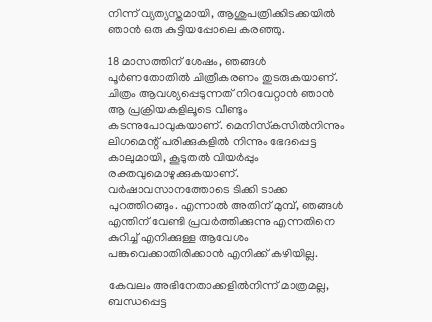നിന്ന് വ്യത്യസ്തമായി, ആശുപത്രിക്കിടക്കയില്‍ ഞാന്‍ ഒരു കുട്ടിയപ്പോലെ കരഞ്ഞു.

18 മാസത്തിന് ശേഷം, ഞങ്ങള്‍ പൂര്‍ണതോതില്‍ ചിത്രീകരണം തുടരുകയാണ്. ചിത്രം ആവശ്യപ്പെടുന്നത് നിറവേറ്റാന്‍ ഞാന്‍ ആ പ്രക്രിയകളിലൂടെ വീണ്ടും കടന്നുപോവുകയാണ്. മെനിസ്‌കസില്‍നിന്നും ലിഗമെന്റ് പരിക്കുകളില്‍ നിന്നും ഭേദപ്പെട്ട കാലുമായി, കൂടുതല്‍ വിയര്‍പ്പും രക്തവുമൊഴുക്കുകയാണ്. വര്‍ഷാവസാനത്തോടെ ടിക്കി ടാക്ക പുറത്തിറങ്ങും. എന്നാല്‍ അതിന് മുമ്പ്, ഞങ്ങള്‍ എന്തിന് വേണ്ടി പ്രവര്‍ത്തിക്കുന്നു എന്നതിനെ കുറിച്ച് എനിക്കുള്ള ആവേശം പങ്കുവെക്കാതിരിക്കാന്‍ എനിക്ക് കഴിയില്ല.

കേവലം അഭിനേതാക്കളില്‍നിന്ന് മാത്രമല്ല, ബന്ധപ്പെട്ട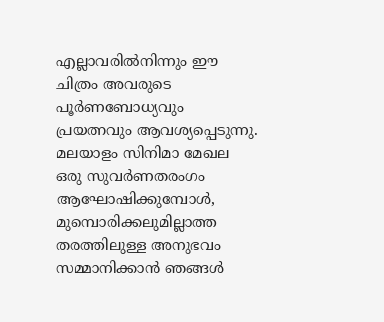എല്ലാവരില്‍നിന്നും ഈ ചിത്രം അവരുടെ പൂര്‍ണബോധ്യവും പ്രയത്നവും ആവശ്യപ്പെടുന്നു. മലയാളം സിനിമാ മേഖല ഒരു സുവര്‍ണതരംഗം ആഘോഷിക്കുമ്പോള്‍, മുമ്പൊരിക്കലുമില്ലാത്ത തരത്തിലുള്ള അനുഭവം സമ്മാനിക്കാന്‍ ഞങ്ങള്‍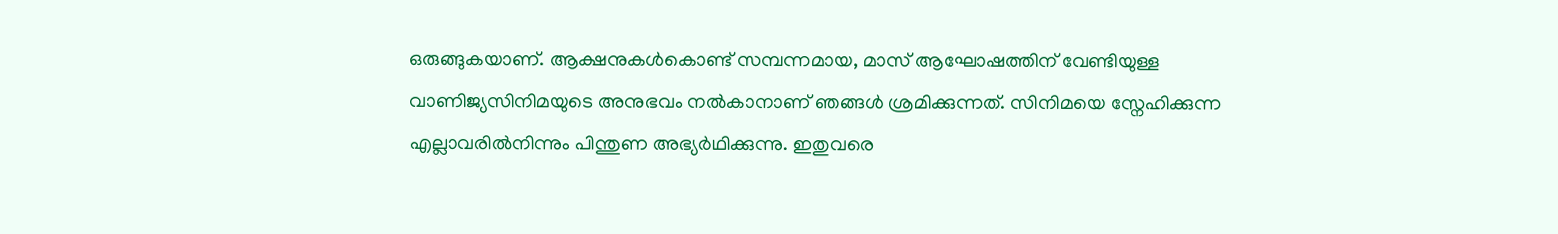ഒരുങ്ങുകയാണ്. ആക്ഷനുകള്‍കൊണ്ട് സമ്പന്നമായ, മാസ് ആഘോഷത്തിന് വേണ്ടിയുള്ള വാണിജ്യസിനിമയുടെ അനുഭവം നല്‍കാനാണ് ഞങ്ങള്‍ ശ്രമിക്കുന്നത്. സിനിമയെ സ്നേഹിക്കുന്ന എല്ലാവരില്‍നിന്നും പിന്തുണ അഭ്യര്‍ഥിക്കുന്നു. ഇതുവരെ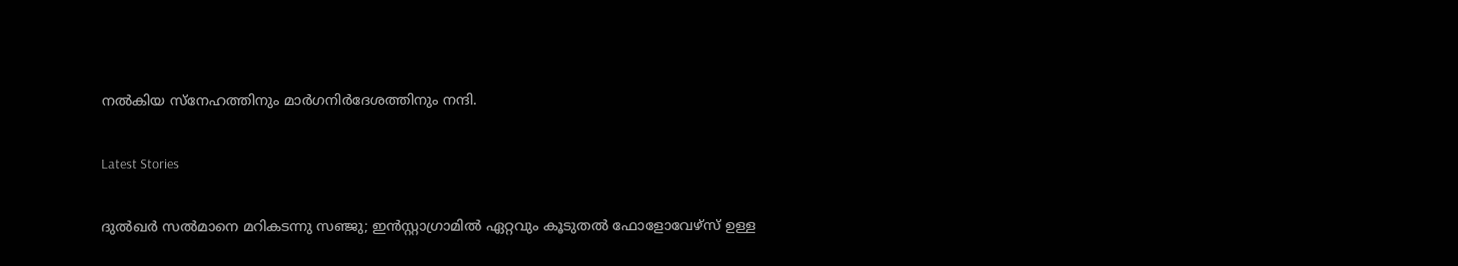നല്‍കിയ സ്നേഹത്തിനും മാര്‍ഗനിര്‍ദേശത്തിനും നന്ദി.

Latest Stories

ദുൽഖർ സൽമാനെ മറികടന്നു സഞ്ജു; ഇൻസ്റ്റാഗ്രാമിൽ ഏറ്റവും കൂടുതൽ ഫോളോവേഴ്സ് ഉള്ള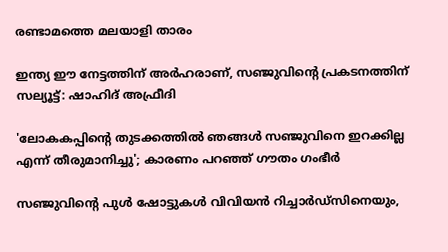രണ്ടാമത്തെ മലയാളി താരം

ഇന്ത്യ ഈ നേട്ടത്തിന് അർഹരാണ്, സഞ്ജുവിന്റെ പ്രകടനത്തിന് സല്യൂട്ട്: ഷാഹിദ് അഫ്രീദി

'ലോകകപ്പിന്റെ തുടക്കത്തിൽ ഞങ്ങൾ സഞ്ജുവിനെ ഇറക്കില്ല എന്ന് തീരുമാനിച്ചു'; കാരണം പറഞ്ഞ് ഗൗതം ഗംഭീർ

സഞ്ജുവിന്റെ പുൾ ഷോട്ടുകൾ വിവിയൻ റിച്ചാർഡ്സിനെയും,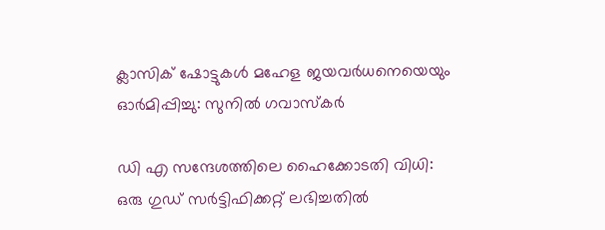ക്ലാസിക് ഷോട്ടുകൾ മഹേള ജയവർധനെയെയും ഓർമിപ്പിച്ചു: സുനിൽ ഗവാസ്കർ

ഡി എ സന്ദേശത്തിലെ ഹൈക്കോടതി വിധി: ഒരു ഗുഡ് സര്‍ട്ടിഫിക്കറ്റ് ലഭിച്ചതിൽ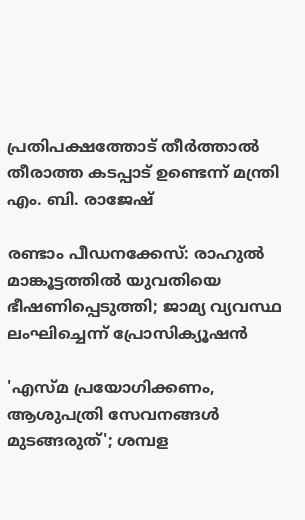പ്രതിപക്ഷത്തോട് തീര്‍ത്താല്‍ തീരാത്ത കടപ്പാട് ഉണ്ടെന്ന് മന്ത്രി എം. ബി. രാജേഷ്

രണ്ടാം പീഡനക്കേസ്: രാഹുൽ മാങ്കൂട്ടത്തിൽ യുവതിയെ ഭീഷണിപ്പെടുത്തി; ജാമ്യ വ്യവസ്ഥ ലംഘിച്ചെന്ന് പ്രോസിക്യൂഷൻ

'എസ്മ പ്രയോഗിക്കണം, ആശുപത്രി സേവനങ്ങള്‍ മുടങ്ങരുത്'; ശമ്പള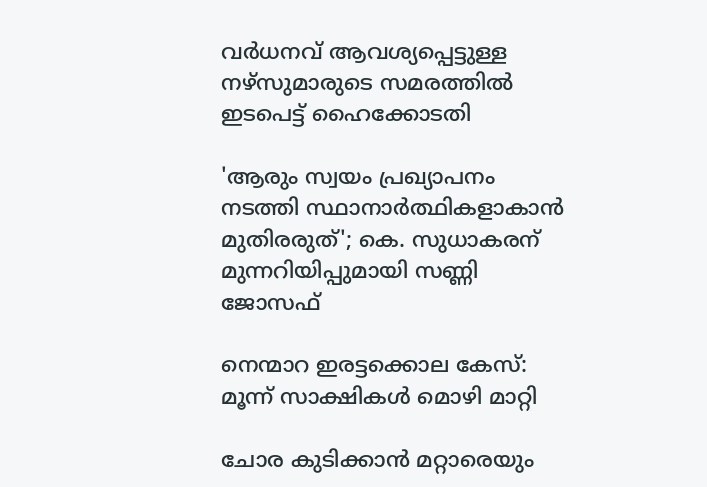വര്‍ധനവ് ആവശ്യപ്പെട്ടുള്ള നഴ്സുമാരുടെ സമരത്തിൽ ഇടപെട്ട് ഹൈക്കോടതി

'ആരും സ്വയം പ്രഖ്യാപനം നടത്തി സ്ഥാനാർത്ഥികളാകാൻ മുതിരരുത്'; കെ. സുധാകരന് മുന്നറിയിപ്പുമായി സണ്ണി ജോസഫ്

നെന്മാറ ഇരട്ടക്കൊല കേസ്: മൂന്ന് സാക്ഷികള്‍ മൊഴി മാറ്റി

ചോര കുടിക്കാൻ മറ്റാരെയും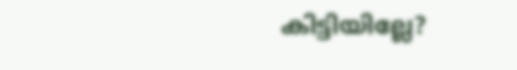കിട്ടിയില്ലേ?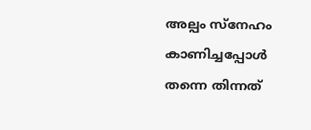അല്പം സ്‌നേഹം കാണിച്ചപ്പോൾ തന്നെ തിന്നത്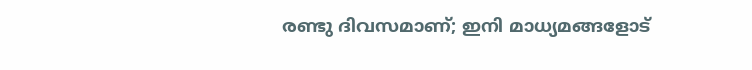രണ്ടു ദിവസമാണ്; ഇനി മാധ്യമങ്ങളോട്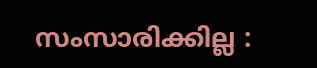സംസാരിക്കില്ല :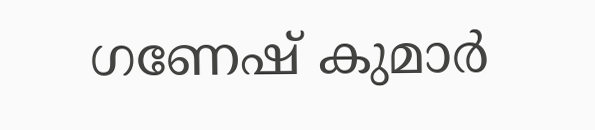ഗണേഷ് കുമാർ